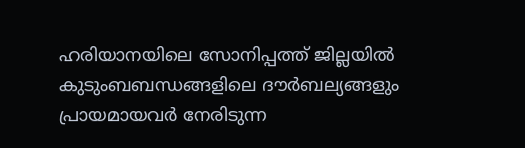ഹരിയാനയിലെ സോനിപ്പത്ത് ജില്ലയിൽ കുടുംബബന്ധങ്ങളിലെ ദൗർബല്യങ്ങളും പ്രായമായവർ നേരിടുന്ന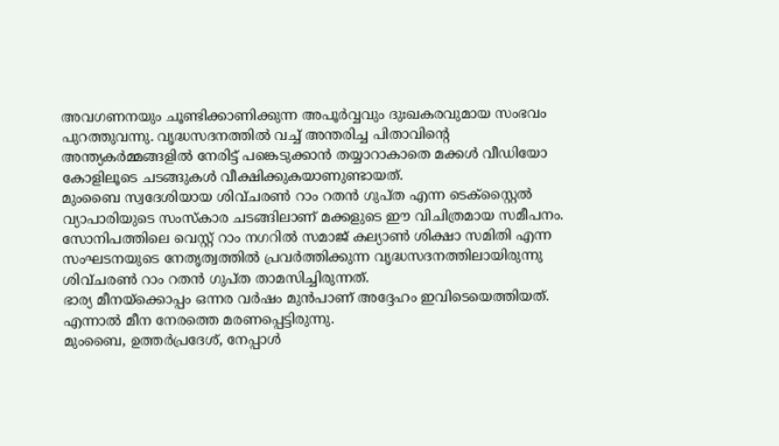അവഗണനയും ചൂണ്ടിക്കാണിക്കുന്ന അപൂർവ്വവും ദുഃഖകരവുമായ സംഭവം പുറത്തുവന്നു. വൃദ്ധസദനത്തിൽ വച്ച് അന്തരിച്ച പിതാവിന്റെ അന്ത്യകർമ്മങ്ങളിൽ നേരിട്ട് പങ്കെടുക്കാൻ തയ്യാറാകാതെ മക്കൾ വീഡിയോ കോളിലൂടെ ചടങ്ങുകൾ വീക്ഷിക്കുകയാണുണ്ടായത്.
മുംബൈ സ്വദേശിയായ ശിവ്ചരൺ റാം റതൻ ഗുപ്ത എന്ന ടെക്സ്റ്റൈൽ വ്യാപാരിയുടെ സംസ്കാര ചടങ്ങിലാണ് മക്കളുടെ ഈ വിചിത്രമായ സമീപനം. സോനിപത്തിലെ വെസ്റ്റ് റാം നഗറിൽ സമാജ് കല്യാൺ ശിക്ഷാ സമിതി എന്ന സംഘടനയുടെ നേതൃത്വത്തിൽ പ്രവർത്തിക്കുന്ന വൃദ്ധസദനത്തിലായിരുന്നു ശിവ്ചരൺ റാം റതൻ ഗുപ്ത താമസിച്ചിരുന്നത്.
ഭാര്യ മീനയ്ക്കൊപ്പം ഒന്നര വർഷം മുൻപാണ് അദ്ദേഹം ഇവിടെയെത്തിയത്. എന്നാൽ മീന നേരത്തെ മരണപ്പെട്ടിരുന്നു.
മുംബൈ, ഉത്തർപ്രദേശ്, നേപ്പാൾ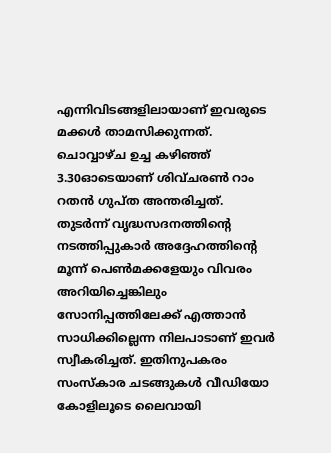എന്നിവിടങ്ങളിലായാണ് ഇവരുടെ മക്കൾ താമസിക്കുന്നത്. ചൊവ്വാഴ്ച ഉച്ച കഴിഞ്ഞ് 3.30ഓടെയാണ് ശിവ്ചരൺ റാം റതൻ ഗുപ്ത അന്തരിച്ചത്.
തുടർന്ന് വൃദ്ധസദനത്തിന്റെ നടത്തിപ്പുകാർ അദ്ദേഹത്തിന്റെ മൂന്ന് പെൺമക്കളേയും വിവരം അറിയിച്ചെങ്കിലും സോനിപ്പത്തിലേക്ക് എത്താൻ സാധിക്കില്ലെന്ന നിലപാടാണ് ഇവർ സ്വീകരിച്ചത്. ഇതിനുപകരം സംസ്കാര ചടങ്ങുകൾ വീഡിയോ കോളിലൂടെ ലൈവായി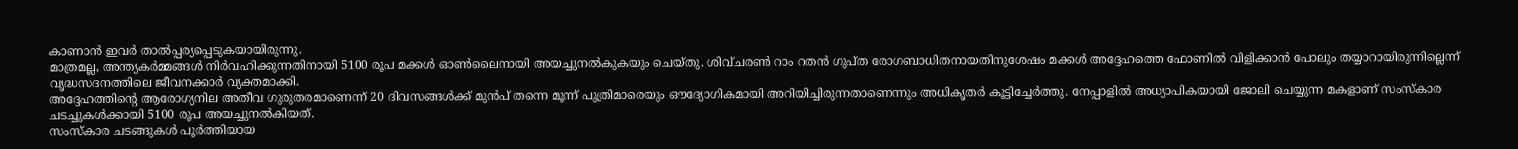കാണാൻ ഇവർ താൽപ്പര്യപ്പെടുകയായിരുന്നു.
മാത്രമല്ല, അന്ത്യകർമ്മങ്ങൾ നിർവഹിക്കുന്നതിനായി 5100 രൂപ മക്കൾ ഓൺലൈനായി അയച്ചുനൽകുകയും ചെയ്തു. ശിവ്ചരൺ റാം റതൻ ഗുപ്ത രോഗബാധിതനായതിനുശേഷം മക്കൾ അദ്ദേഹത്തെ ഫോണിൽ വിളിക്കാൻ പോലും തയ്യാറായിരുന്നില്ലെന്ന് വൃദ്ധസദനത്തിലെ ജീവനക്കാർ വ്യക്തമാക്കി.
അദ്ദേഹത്തിന്റെ ആരോഗ്യനില അതീവ ഗുരുതരമാണെന്ന് 20 ദിവസങ്ങൾക്ക് മുൻപ് തന്നെ മൂന്ന് പുത്രിമാരെയും ഔദ്യോഗികമായി അറിയിച്ചിരുന്നതാണെന്നും അധികൃതർ കൂട്ടിച്ചേർത്തു. നേപ്പാളിൽ അധ്യാപികയായി ജോലി ചെയ്യുന്ന മകളാണ് സംസ്കാര ചടച്ചുകൾക്കായി 5100 രൂപ അയച്ചുനൽകിയത്.
സംസ്കാര ചടങ്ങുകൾ പൂർത്തിയായ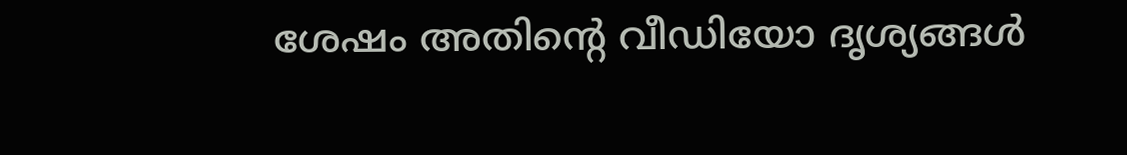ശേഷം അതിന്റെ വീഡിയോ ദൃശ്യങ്ങൾ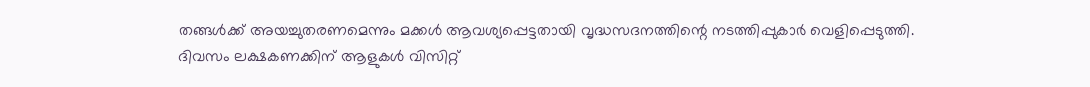തങ്ങൾക്ക് അയച്ചുതരണമെന്നും മക്കൾ ആവശ്യപ്പെട്ടതായി വൃദ്ധസദനത്തിന്റെ നടത്തിപ്പുകാർ വെളിപ്പെടുത്തി.
ദിവസം ലക്ഷകണക്കിന് ആളുകൾ വിസിറ്റ്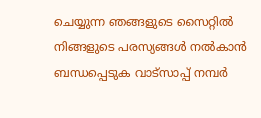ചെയ്യുന്ന ഞങ്ങളുടെ സൈറ്റിൽ നിങ്ങളുടെ പരസ്യങ്ങൾ നൽകാൻ ബന്ധപ്പെടുക വാട്സാപ്പ് നമ്പർ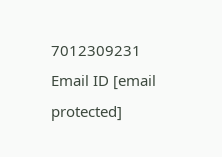7012309231 Email ID [email protected]